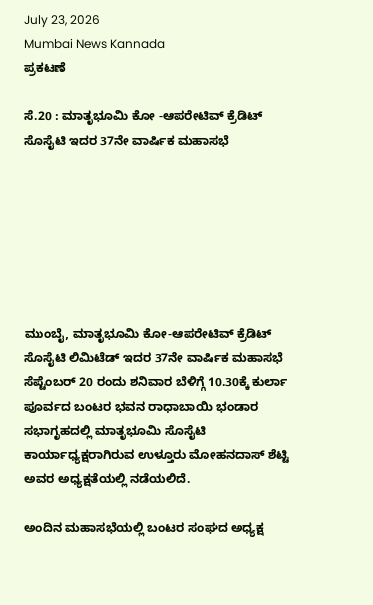July 23, 2026
Mumbai News Kannada
ಪ್ರಕಟಣೆ

ಸೆ.20 : ಮಾತೃಭೂಮಿ ಕೋ -ಆಪರೇಟಿವ್ ಕ್ರೆಡಿಟ್ ಸೊಸೈಟಿ ಇದರ 37ನೇ ವಾರ್ಷಿಕ ಮಹಾಸಭೆ







ಮುಂಬೈ, ಮಾತೃಭೂಮಿ ಕೋ-ಆಪರೇಟಿವ್ ಕ್ರೆಡಿಟ್ ಸೊಸೈಟಿ ಲಿಮಿಟೆಡ್ ಇದರ 37ನೇ ವಾರ್ಷಿಕ ಮಹಾಸಭೆ ಸೆಪ್ಟೆಂಬರ್ 20 ರಂದು ಶನಿವಾರ ಬೆಳಿಗ್ಗೆ 10.30ಕ್ಕೆ ಕುರ್ಲಾ ಪೂರ್ವದ ಬಂಟರ ಭವನ ರಾಧಾಬಾಯಿ ಭಂಡಾರ ಸಭಾಗೃಹದಲ್ಲಿ ಮಾತೃಭೂಮಿ ಸೊಸೈಟಿ ಕಾರ್ಯಾಧ್ಯಕ್ಷರಾಗಿರುವ ಉಳ್ತೂರು ಮೋಹನದಾಸ್ ಶೆಟ್ಟಿ ಅವರ ಅಧ್ಯಕ್ಷತೆಯಲ್ಲಿ ನಡೆಯಲಿದೆ.

ಅಂದಿನ ಮಹಾಸಭೆಯಲ್ಲಿ ಬಂಟರ ಸಂಘದ ಅಧ್ಯಕ್ಷ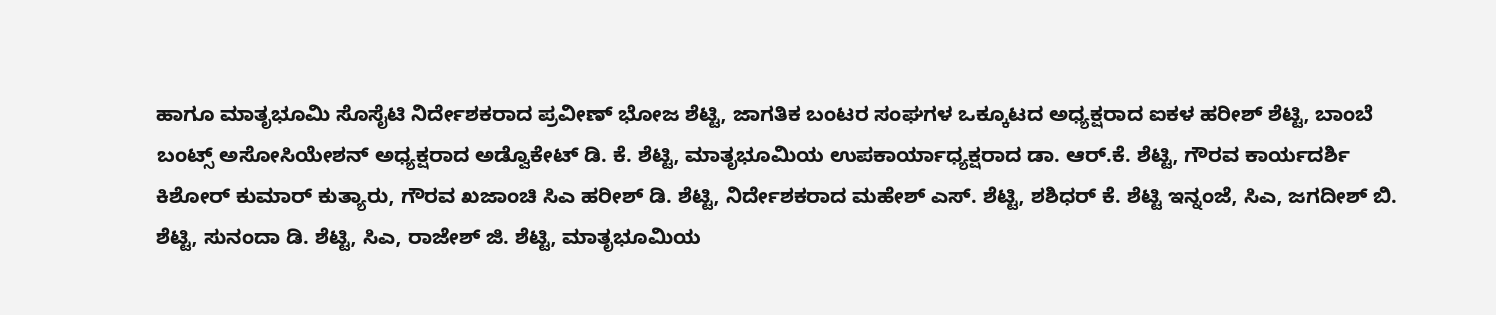ಹಾಗೂ ಮಾತೃಭೂಮಿ ಸೊಸೈಟಿ ನಿರ್ದೇಶಕರಾದ ಪ್ರವೀಣ್ ಭೋಜ ಶೆಟ್ಟಿ, ಜಾಗತಿಕ ಬಂಟರ ಸಂಘಗಳ ಒಕ್ಕೂಟದ ಅಧ್ಯಕ್ಷರಾದ ಐಕಳ ಹರೀಶ್ ಶೆಟ್ಟಿ, ಬಾಂಬೆ ಬಂಟ್ಸ್ ಅಸೋಸಿಯೇಶನ್ ಅಧ್ಯಕ್ಷರಾದ ಅಡ್ವೊಕೇಟ್ ಡಿ. ಕೆ. ಶೆಟ್ಟಿ, ಮಾತೃಭೂಮಿಯ ಉಪಕಾರ್ಯಾಧ್ಯಕ್ಷರಾದ ಡಾ. ಆರ್.ಕೆ. ಶೆಟ್ಟಿ, ಗೌರವ ಕಾರ್ಯದರ್ಶಿ ಕಿಶೋರ್ ಕುಮಾರ್ ಕುತ್ಯಾರು, ಗೌರವ ಖಜಾಂಚಿ ಸಿಎ ಹರೀಶ್ ಡಿ. ಶೆಟ್ಟಿ, ನಿರ್ದೇಶಕರಾದ ಮಹೇಶ್ ಎಸ್. ಶೆಟ್ಟಿ, ಶಶಿಧರ್ ಕೆ. ಶೆಟ್ಟಿ ಇನ್ನಂಜೆ, ಸಿಎ, ಜಗದೀಶ್ ಬಿ. ಶೆಟ್ಟಿ, ಸುನಂದಾ ಡಿ. ಶೆಟ್ಟಿ, ಸಿಎ, ರಾಜೇಶ್ ಜಿ. ಶೆಟ್ಟಿ, ಮಾತೃಭೂಮಿಯ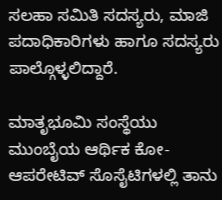ಸಲಹಾ ಸಮಿತಿ ಸದಸ್ಯರು, ಮಾಜಿ ಪದಾಧಿಕಾರಿಗಳು ಹಾಗೂ ಸದಸ್ಯರು ಪಾಲ್ಗೊಳ್ಳಲಿದ್ದಾರೆ.

ಮಾತೃಭೂಮಿ ಸಂಸ್ಥೆಯು ಮುಂಬೈಯ ಆರ್ಥಿಕ ಕೋ-ಆಪರೇಟಿವ್ ಸೊಸೈಟಿಗಳಲ್ಲಿ ತಾನು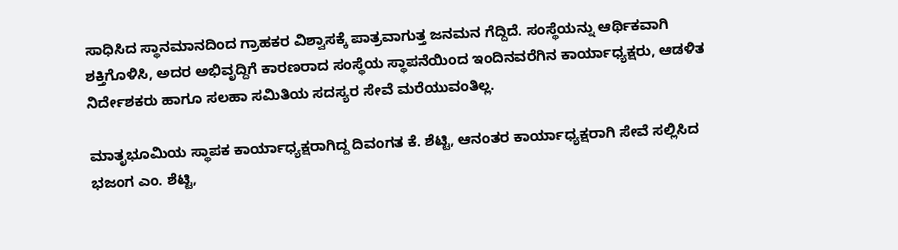ಸಾಧಿಸಿದ ಸ್ಥಾನಮಾನದಿಂದ ಗ್ರಾಹಕರ ವಿಶ್ವಾಸಕ್ಕೆ ಪಾತ್ರವಾಗುತ್ತ ಜನಮನ ಗೆದ್ದಿದೆ. ಸಂಸ್ಥೆಯನ್ನು ಆರ್ಥಿಕವಾಗಿ ಶಕ್ತಿಗೊಳಿಸಿ, ಅದರ ಅಭಿವೃದ್ದಿಗೆ ಕಾರಣರಾದ ಸಂಸ್ಥೆಯ ಸ್ಥಾಪನೆಯಿಂದ ಇಂದಿನವರೆಗಿನ ಕಾರ್ಯಾಧ್ಯಕ್ಷರು, ಆಡಳಿತ ನಿರ್ದೇಶಕರು ಹಾಗೂ ಸಲಹಾ ಸಮಿತಿಯ ಸದಸ್ಯರ ಸೇವೆ ಮರೆಯುವಂತಿಲ್ಲ.

ಮಾತೃಭೂಮಿಯ ಸ್ಥಾಪಕ ಕಾರ್ಯಾಧ್ಯಕ್ಷರಾಗಿದ್ದ ದಿವಂಗತ ಕೆ. ಶೆಟ್ಟಿ, ಆನಂತರ ಕಾರ್ಯಾಧ್ಯಕ್ಷರಾಗಿ ಸೇವೆ ಸಲ್ಲಿಸಿದ ಭಜಂಗ ಎಂ. ಶೆಟ್ಟಿ,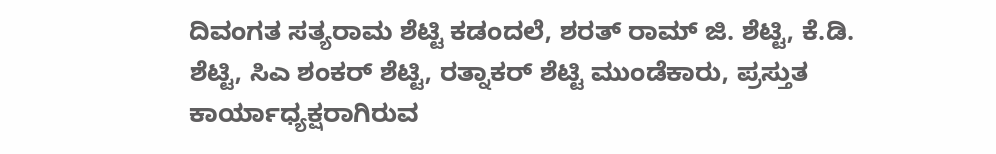ದಿವಂಗತ ಸತ್ಯರಾಮ ಶೆಟ್ಟಿ ಕಡಂದಲೆ, ಶರತ್ ರಾಮ್ ಜಿ. ಶೆಟ್ಟಿ, ಕೆ.ಡಿ. ಶೆಟ್ಟಿ, ಸಿಎ ಶಂಕರ್ ಶೆಟ್ಟಿ, ರತ್ನಾಕರ್ ಶೆಟ್ಟಿ ಮುಂಡೆಕಾರು, ಪ್ರಸ್ತುತ ಕಾರ್ಯಾಧ್ಯಕ್ಷರಾಗಿರುವ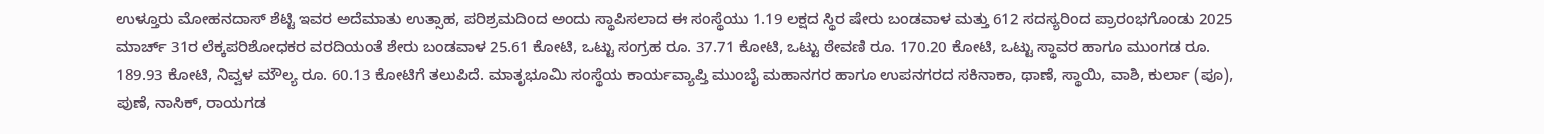ಉಳ್ತೂರು ಮೋಹನದಾಸ್ ಶೆಟ್ಟಿ ಇವರ ಅದೆಮಾತು ಉತ್ಸಾಹ, ಪರಿಶ್ರಮದಿಂದ ಅಂದು ಸ್ಥಾಪಿಸಲಾದ ಈ ಸಂಸ್ಥೆಯು 1.19 ಲಕ್ಷದ ಸ್ಥಿರ ಷೇರು ಬಂಡವಾಳ ಮತ್ತು 612 ಸದಸ್ಯರಿಂದ ಪ್ರಾರಂಭಗೊಂಡು 2025 ಮಾರ್ಚ್ 31ರ ಲೆಕ್ಕಪರಿಶೋಧಕರ ವರದಿಯಂತೆ ಶೇರು ಬಂಡವಾಳ 25.61 ಕೋಟಿ, ಒಟ್ಟು ಸಂಗ್ರಹ ರೂ. 37.71 ಕೋಟಿ, ಒಟ್ಟು ಠೇವಣಿ ರೂ. 170.20 ಕೋಟಿ, ಒಟ್ಟು ಸ್ಥಾವರ ಹಾಗೂ ಮುಂಗಡ ರೂ. 189.93 ಕೋಟಿ, ನಿವ್ವಳ ಮೌಲ್ಯ ರೂ. 60.13 ಕೋಟಿಗೆ ತಲುಪಿದೆ. ಮಾತೃಭೂಮಿ ಸಂಸ್ಥೆಯ ಕಾರ್ಯವ್ಯಾಪ್ತಿ ಮುಂಬೈ ಮಹಾನಗರ ಹಾಗೂ ಉಪನಗರದ ಸಕಿನಾಕಾ, ಥಾಣೆ, ಸ್ಥಾಯಿ, ವಾಶಿ, ಕುರ್ಲಾ (ಪೂ), ಪುಣೆ, ನಾಸಿಕ್, ರಾಯಗಡ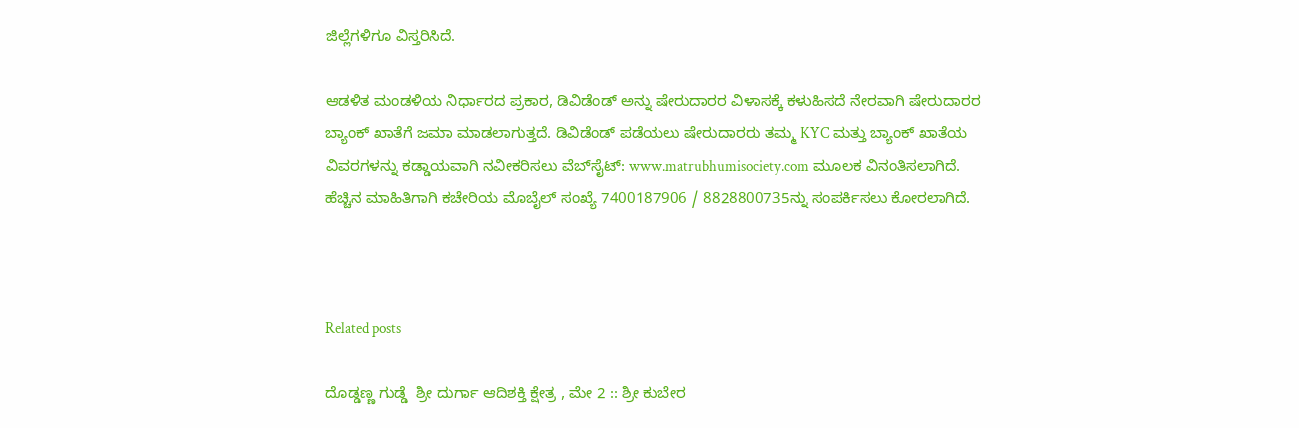ಜಿಲ್ಲೆಗಳಿಗೂ ವಿಸ್ತರಿಸಿದೆ.

ಆಡಳಿತ ಮಂಡಳಿಯ ನಿರ್ಧಾರದ ಪ್ರಕಾರ, ಡಿವಿಡೆಂಡ್ ಅನ್ನು ಷೇರುದಾರರ ವಿಳಾಸಕ್ಕೆ ಕಳುಹಿಸದೆ ನೇರವಾಗಿ ಷೇರುದಾರರ ಬ್ಯಾಂಕ್ ಖಾತೆಗೆ ಜಮಾ ಮಾಡಲಾಗುತ್ತದೆ. ಡಿವಿಡೆಂಡ್ ಪಡೆಯಲು ಷೇರುದಾರರು ತಮ್ಮ KYC ಮತ್ತು ಬ್ಯಾಂಕ್ ಖಾತೆಯ ವಿವರಗಳನ್ನು ಕಡ್ಡಾಯವಾಗಿ ನವೀಕರಿಸಲು ವೆಬ್‌ಸೈಟ್: www.matrubhumisociety.com ಮೂಲಕ ವಿನಂತಿಸಲಾಗಿದೆ. ಹೆಚ್ಚಿನ ಮಾಹಿತಿಗಾಗಿ ಕಚೇರಿಯ ಮೊಬೈಲ್ ಸಂಖ್ಯೆ 7400187906 / 8828800735ನ್ನು ಸಂಪರ್ಕಿಸಲು ಕೋರಲಾಗಿದೆ.



Related posts

ದೊಡ್ಡಣ್ಣ ಗುಡ್ಡೆ  ಶ್ರೀ ದುರ್ಗಾ ಆದಿಶಕ್ತಿ ಕ್ಷೇತ್ರ , ಮೇ 2 :: ಶ್ರೀ ಕುಬೇರ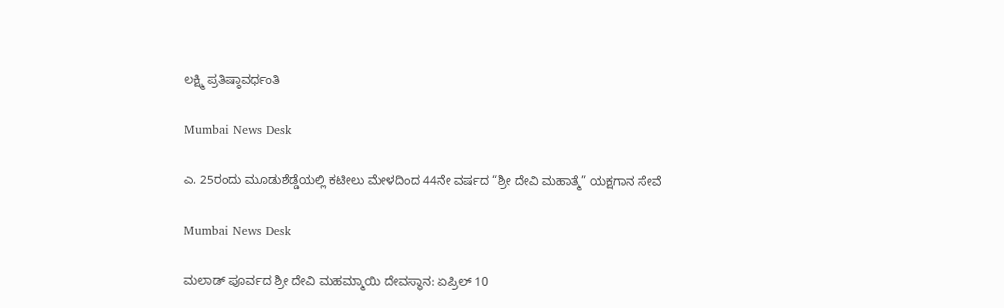ಲಕ್ಷ್ಮಿ ಪ್ರತಿಷ್ಠಾವರ್ಧಂತಿ

Mumbai News Desk

ಎ. 25ರಂದು ಮೂಡುಶೆಡ್ಡೆಯಲ್ಲಿ ಕಟೀಲು ಮೇಳದಿಂದ 44ನೇ ವರ್ಷದ “ಶ್ರೀ ದೇವಿ ಮಹಾತ್ಮೆ” ಯಕ್ಷಗಾನ ಸೇವೆ

Mumbai News Desk

ಮಲಾಡ್ ಪೂರ್ವದ ಶ್ರೀ ದೇವಿ ಮಹಮ್ಮಾಯಿ ದೇವಸ್ಥಾನ: ಏಪ್ರಿಲ್ 10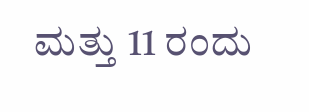ಮತ್ತು 11 ರಂದು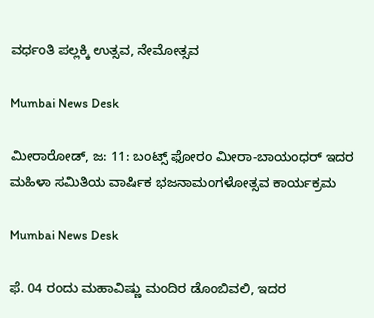ವರ್ಧಂತಿ ಪಲ್ಲಕ್ಕಿ ಉತ್ಸವ, ನೇಮೋತ್ಸವ

Mumbai News Desk

ಮೀರಾರೋಡ್, ಜ: 11: ಬಂಟ್ಸ್ ಫೋರಂ ಮೀರಾ-ಬಾಯಂಧರ್ ಇದರ ಮಹಿಳಾ ಸಮಿತಿಯ ವಾರ್ಷಿಕ ಭಜನಾಮಂಗಳೋತ್ಸವ ಕಾರ್ಯಕ್ರಮ

Mumbai News Desk

ಫೆ. 04 ರಂದು ಮಹಾವಿಷ್ಣು ಮಂದಿರ ಡೊಂಬಿವಲಿ, ಇದರ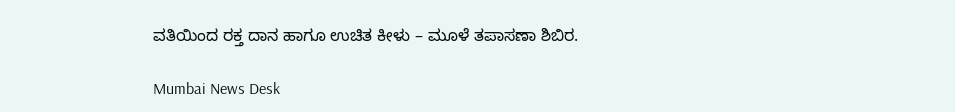ವತಿಯಿಂದ ರಕ್ತ ದಾನ ಹಾಗೂ ಉಚಿತ ಕೀಳು – ಮೂಳೆ ತಪಾಸಣಾ ಶಿಬಿರ.

Mumbai News Desk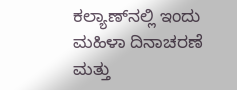ಕಲ್ಯಾಣ್‌ನಲ್ಲಿ ಇಂದು ಮಹಿಳಾ ದಿನಾಚರಣೆ ಮತ್ತು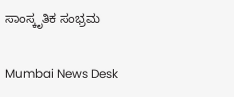ಸಾಂಸ್ಕೃತಿಕ ಸಂಭ್ರಮ

Mumbai News Desk